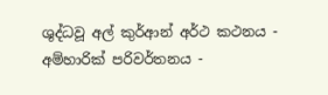ශුද්ධවූ අල් කුර්ආන් අර්ථ කථනය - අම්හාරික් පරිවර්තනය -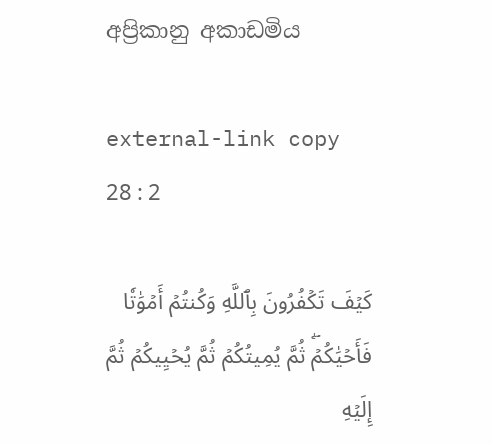අප්‍රිකානු අකාඩමිය

external-link copy
28 : 2

كَيۡفَ تَكۡفُرُونَ بِٱللَّهِ وَكُنتُمۡ أَمۡوَٰتٗا فَأَحۡيَٰكُمۡۖ ثُمَّ يُمِيتُكُمۡ ثُمَّ يُحۡيِيكُمۡ ثُمَّ إِلَيۡهِ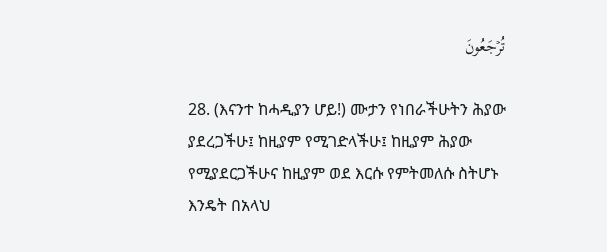تُرۡجَعُونَ

28. (እናንተ ከሓዲያን ሆይ!) ሙታን የነበራችሁትን ሕያው ያደረጋችሁ፤ ከዚያም የሚገድላችሁ፤ ከዚያም ሕያው የሚያደርጋችሁና ከዚያም ወደ እርሱ የምትመለሱ ስትሆኑ እንዴት በአላህ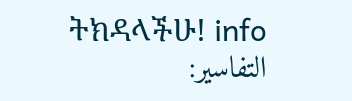ትክዳላችሁ! info
التفاسير: